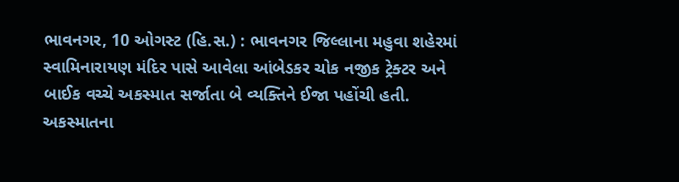ભાવનગર, 10 ઓગસ્ટ (હિ.સ.) : ભાવનગર જિલ્લાના મહુવા શહેરમાં સ્વામિનારાયણ મંદિર પાસે આવેલા આંબેડકર ચોક નજીક ટ્રેક્ટર અને બાઈક વચ્ચે અકસ્માત સર્જાતા બે વ્યક્તિને ઈજા પહોંચી હતી. અકસ્માતના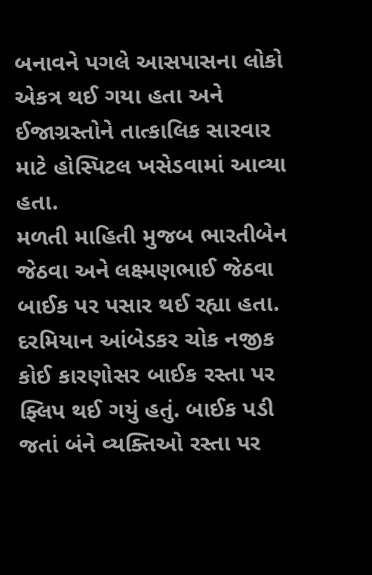બનાવને પગલે આસપાસના લોકો એકત્ર થઈ ગયા હતા અને ઈજાગ્રસ્તોને તાત્કાલિક સારવાર માટે હોસ્પિટલ ખસેડવામાં આવ્યા હતા.
મળતી માહિતી મુજબ ભારતીબેન જેઠવા અને લક્ષ્મણભાઈ જેઠવા બાઈક પર પસાર થઈ રહ્યા હતા. દરમિયાન આંબેડકર ચોક નજીક કોઈ કારણોસર બાઈક રસ્તા પર ફ્લિપ થઈ ગયું હતું. બાઈક પડી જતાં બંને વ્યક્તિઓ રસ્તા પર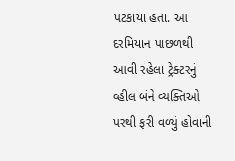પટકાયા હતા. આ દરમિયાન પાછળથી આવી રહેલા ટ્રેક્ટરનું વ્હીલ બંને વ્યક્તિઓ પરથી ફરી વળ્યું હોવાની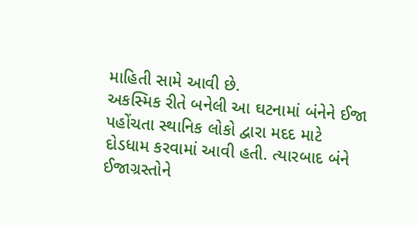માહિતી સામે આવી છે.
અકસ્મિક રીતે બનેલી આ ઘટનામાં બંનેને ઈજા પહોંચતા સ્થાનિક લોકો દ્વારા મદદ માટે દોડધામ કરવામાં આવી હતી. ત્યારબાદ બંને ઈજાગ્રસ્તોને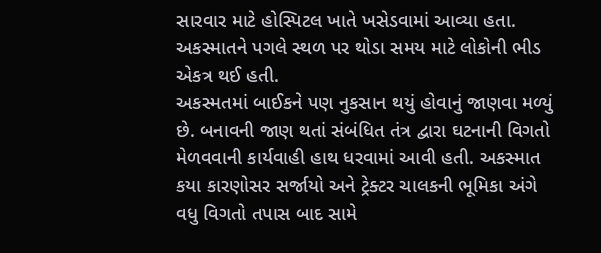સારવાર માટે હોસ્પિટલ ખાતે ખસેડવામાં આવ્યા હતા. અકસ્માતને પગલે સ્થળ પર થોડા સમય માટે લોકોની ભીડ એકત્ર થઈ હતી.
અકસ્મતમાં બાઈકને પણ નુકસાન થયું હોવાનું જાણવા મળ્યું છે. બનાવની જાણ થતાં સંબંધિત તંત્ર દ્વારા ઘટનાની વિગતો મેળવવાની કાર્યવાહી હાથ ધરવામાં આવી હતી. અકસ્માત કયા કારણોસર સર્જાયો અને ટ્રેક્ટર ચાલકની ભૂમિકા અંગે વધુ વિગતો તપાસ બાદ સામે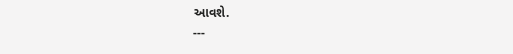આવશે.
---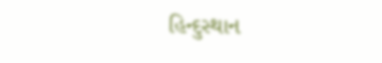હિન્દુસ્થાન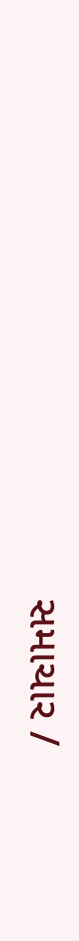સમાચાર /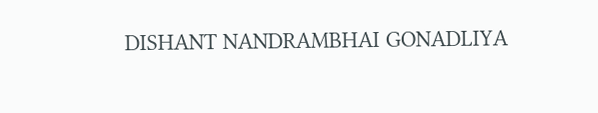DISHANT NANDRAMBHAI GONADLIYA